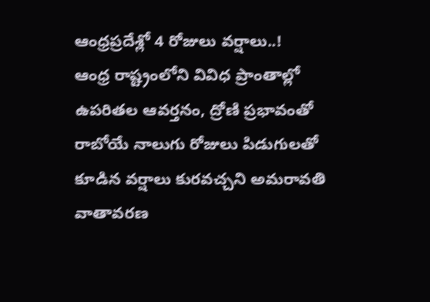ఆంధ్రప్రదేశ్లో 4 రోజులు వర్షాలు..!
ఆంధ్ర రాష్ట్రంలోని వివిధ ప్రాంతాల్లో ఉపరితల ఆవర్తనం, ద్రోణి ప్రభావంతో రాబోయే నాలుగు రోజులు పిడుగులతో కూడిన వర్షాలు కురవచ్చని అమరావతి వాతావరణ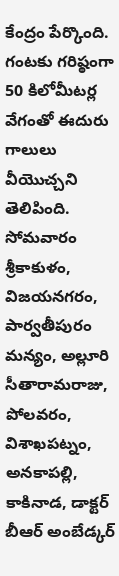కేంద్రం పేర్కొంది. గంటకు గరిష్ఠంగా 50 కిలోమీటర్ల వేగంతో ఈదురు గాలులు వీయొచ్చని తెలిపింది. సోమవారం శ్రీకాకుళం, విజయనగరం, పార్వతీపురం మన్యం, అల్లూరి సీతారామరాజు, పోలవరం, విశాఖపట్నం, అనకాపల్లి, కాకినాడ, డాక్టర్ బీఆర్ అంబేడ్కర్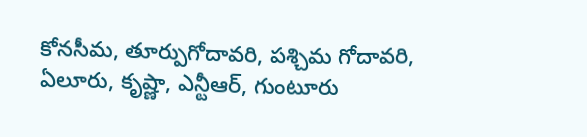కోనసీమ, తూర్పుగోదావరి, పశ్చిమ గోదావరి, ఏలూరు, కృష్ణా, ఎన్టీఆర్, గుంటూరు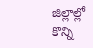జిల్లాల్లో కొన్ని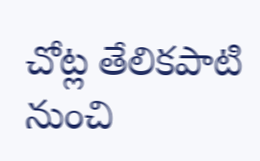చోట్ల తేలికపాటి నుంచి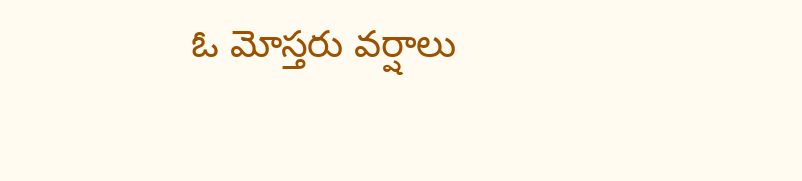ఓ మోస్తరు వర్షాలు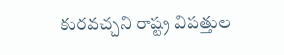కురవచ్చని రాష్ట్ర విపత్తుల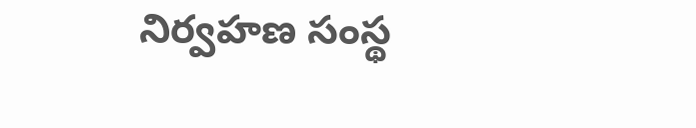నిర్వహణ సంస్థ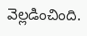వెల్లడించింది.